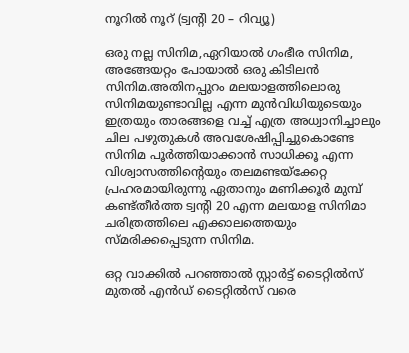നൂറില്‍ നൂറ് (ട്വന്റി 20 – റിവ്യൂ)

ഒരു നല്ല സിനിമ,ഏറിയാല്‍ ഗംഭീര സിനിമ, അങ്ങേയറ്റം പോയാല്‍ ഒരു കിടിലന്‍ സിനിമ.അതിനപ്പുറം മലയാളത്തിലൊരു സിനിമയുണ്ടാവില്ല എന്ന മുന്‍വിധിയുടെയും ഇത്രയും താരങ്ങളെ വച്ച് എത്ര അധ്വാനിച്ചാലും ചില പഴുതുകള്‍ അവശേഷിപ്പിച്ചുകൊണ്ടേ സിനിമ പൂര്‍ത്തിയാക്കാന്‍ സാധിക്കൂ എന്ന വിശ്വാസത്തിന്റെയും തലമണ്ടയ്ക്കേറ്റ പ്രഹരമായിരുന്നു ഏതാനും മണിക്കൂര്‍ മുമ്പ് കണ്ട്തീര്‍ത്ത ട്വന്റി 20 എന്ന മലയാള സിനിമാ ചരിത്രത്തിലെ എക്കാലത്തെയും സ്മരിക്കപ്പെടുന്ന സിനിമ.

ഒറ്റ വാക്കില്‍ പറഞ്ഞാല്‍ സ്റ്റാര്‍ട്ട് ടൈറ്റില്‍സ് മുതല്‍ എന്‍ഡ് ടൈറ്റില്‍സ് വരെ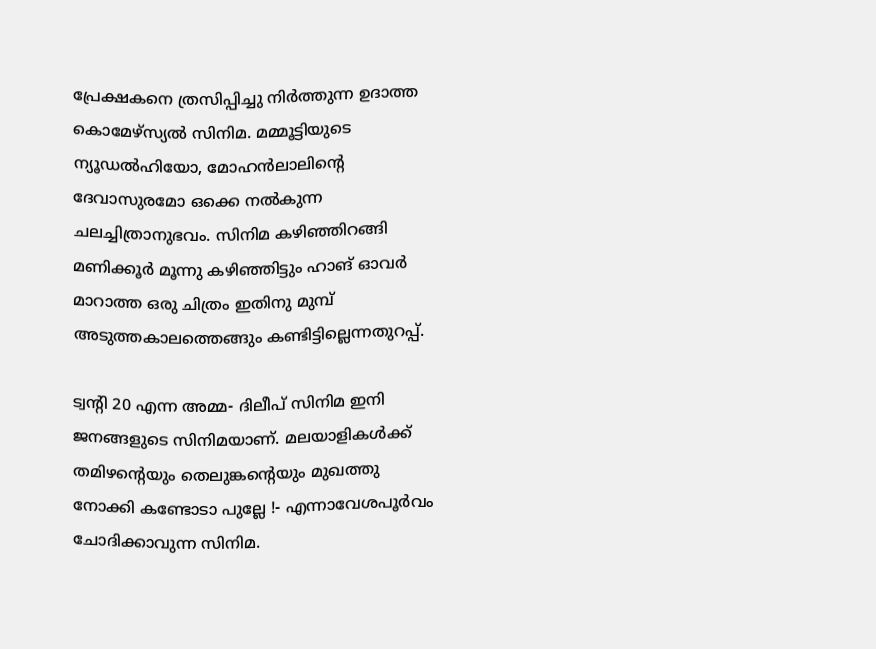പ്രേക്ഷകനെ ത്രസിപ്പിച്ചു നിര്‍ത്തുന്ന ഉദാത്ത കൊമേഴ്സ്യല്‍ സിനിമ. മമ്മൂട്ടിയുടെ ന്യൂഡല്‍ഹിയോ, മോഹന്‍ലാലിന്റെ ദേവാസുരമോ ഒക്കെ നല്‍കുന്ന ചലച്ചിത്രാനുഭവം. സിനിമ കഴിഞ്ഞിറങ്ങി മണിക്കൂര്‍ മൂന്നു കഴിഞ്ഞിട്ടും ഹാങ് ഓവര്‍ മാറാത്ത ഒരു ചിത്രം ഇതിനു മുമ്പ് അടുത്തകാലത്തെങ്ങും കണ്ടിട്ടില്ലെന്നതുറപ്പ്.

ട്വന്റി 20 എന്ന അമ്മ- ദിലീപ് സിനിമ ഇനി ജനങ്ങളുടെ സിനിമയാണ്. മലയാളികള്‍ക്ക് തമിഴന്റെയും തെലുങ്കന്റെയും മുഖത്തു നോക്കി കണ്ടോടാ പുല്ലേ !- എന്നാവേശപൂര്‍വം ചോദിക്കാവുന്ന സിനിമ.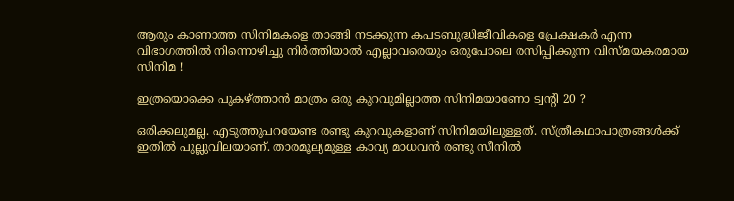ആരും കാണാത്ത സിനിമകളെ താങ്ങി നടക്കുന്ന കപടബുദ്ധിജീവികളെ പ്രേക്ഷകര്‍ എന്ന വിഭാഗത്തില്‍ നിന്നൊഴിച്ചു നിര്‍ത്തിയാല്‍ എല്ലാവരെയും ഒരുപോലെ രസിപ്പിക്കുന്ന വിസ്മയകരമായ സിനിമ !

ഇത്രയൊക്കെ പുകഴ്ത്താന്‍ മാത്രം ഒരു കുറവുമില്ലാത്ത സിനിമയാണോ ട്വന്റി 20 ?

ഒരിക്കലുമല്ല. എടുത്തുപറയേണ്ട രണ്ടു കുറവുകളാണ് സിനിമയിലുള്ളത്. സ്ത്രീകഥാപാത്രങ്ങള്‍ക്ക് ഇതില്‍ പുല്ലുവിലയാണ്. താരമൂല്യമുള്ള കാവ്യ മാധവന്‍ രണ്ടു സീനില്‍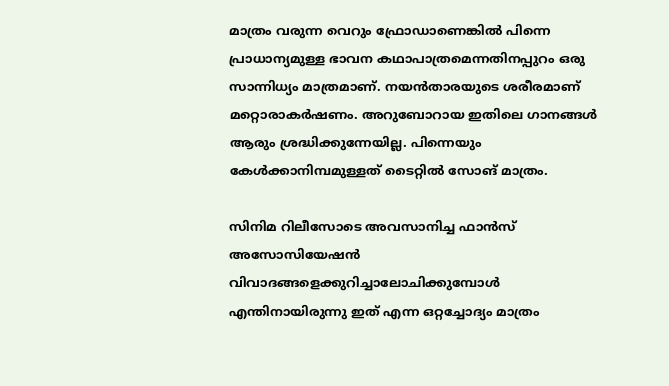മാത്രം വരുന്ന വെറും ഫ്രോഡാണെങ്കില്‍ പിന്നെ പ്രാധാന്യമുള്ള ഭാവന കഥാപാത്രമെന്നതിനപ്പുറം ഒരു സാന്നിധ്യം മാത്രമാണ്. നയന്‍താരയുടെ ശരീരമാണ് മറ്റൊരാകര്‍ഷണം. അറുബോറായ ഇതിലെ ഗാനങ്ങള്‍ ആരും ശ്രദ്ധിക്കുന്നേയില്ല. പിന്നെയും കേള്‍ക്കാനിമ്പമുള്ളത് ടൈറ്റില്‍ സോങ് മാത്രം.

സിനിമ റിലീസോടെ അവസാനിച്ച ഫാന്‍സ് അസോസിയേഷന്‍ വിവാദങ്ങളെക്കുറിച്ചാലോചിക്കുമ്പോള്‍ എന്തിനായിരുന്നു ഇത് എന്ന ഒറ്റച്ചോദ്യം മാത്രം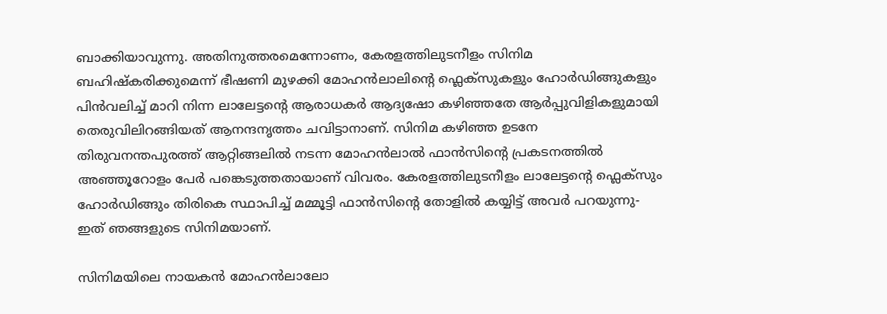ബാക്കിയാവുന്നു. അതിനുത്തരമെന്നോണം, കേരളത്തിലുടനീളം സിനിമ ബഹിഷ്കരിക്കുമെന്ന് ഭീഷണി മുഴക്കി മോഹന്‍ലാലിന്റെ ഫ്ലെക്സുകളും ഹോര്‍ഡിങ്ങുകളും പിന്‍വലിച്ച് മാറി നിന്ന ലാലേട്ടന്റെ ആരാധകര്‍ ആദ്യഷോ കഴിഞ്ഞതേ ആര്‍പ്പുവിളികളുമായി തെരുവിലിറങ്ങിയത് ആനന്ദനൃത്തം ചവിട്ടാനാണ്. സിനിമ കഴിഞ്ഞ ഉടനേ തിരുവനന്തപുരത്ത് ആറ്റിങ്ങലില്‍ നടന്ന മോഹന്‍ലാല്‍ ഫാന്‍സിന്റെ പ്രകടനത്തില്‍ അഞ്ഞൂറോളം പേര്‍ പങ്കെടുത്തതായാണ് വിവരം. കേരളത്തിലുടനീളം ലാലേട്ടന്റെ ഫ്ലെക്സും ഹോര്‍ഡിങ്ങും തിരികെ സ്ഥാപിച്ച് മമ്മൂട്ടി ഫാന്‍സിന്റെ തോളില്‍ കയ്യിട്ട് അവര്‍ പറയുന്നു- ഇത് ഞങ്ങളുടെ സിനിമയാണ്.

സിനിമയിലെ നായകന്‍ മോഹന്‍ലാലോ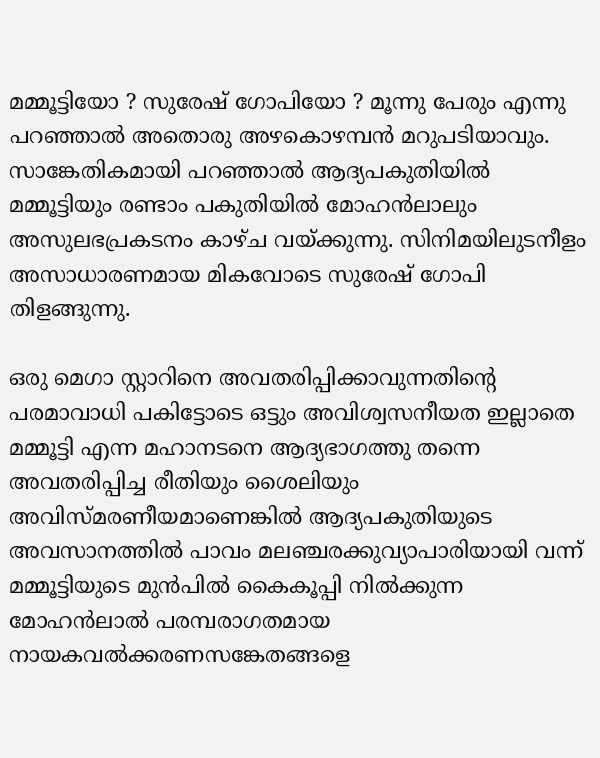മമ്മൂട്ടിയോ ? സുരേഷ് ഗോപിയോ ? മൂന്നു പേരും എന്നു പറഞ്ഞാല്‍ അതൊരു അഴകൊഴമ്പന്‍ മറുപടിയാവും. സാങ്കേതികമായി പറഞ്ഞാല്‍ ആദ്യപകുതിയില്‍ മമ്മൂട്ടിയും രണ്ടാം പകുതിയില്‍ മോഹന്‍ലാലും അസുലഭപ്രകടനം കാഴ്ച വയ്ക്കുന്നു. സിനിമയിലുടനീളം അസാധാരണമായ മികവോടെ സുരേഷ് ഗോപി തിളങ്ങുന്നു.

ഒരു മെഗാ സ്റ്റാറിനെ അവതരിപ്പിക്കാവുന്നതിന്റെ പരമാവാധി പകിട്ടോടെ ഒട്ടും അവിശ്വസനീയത ഇല്ലാതെ മമ്മൂട്ടി എന്ന മഹാനടനെ ആദ്യഭാഗത്തു തന്നെ അവതരിപ്പിച്ച രീതിയും ശൈലിയും അവിസ്മരണീയമാണെങ്കില്‍ ആദ്യപകുതിയുടെ അവസാനത്തില്‍ പാവം മലഞ്ചരക്കുവ്യാപാരിയായി വന്ന് മമ്മൂട്ടിയുടെ മുന്‍പില്‍ കൈകൂപ്പി നില്‍ക്കുന്ന മോഹന്‍ലാല്‍ പരമ്പരാഗതമായ നായകവല്‍ക്കരണസങ്കേതങ്ങളെ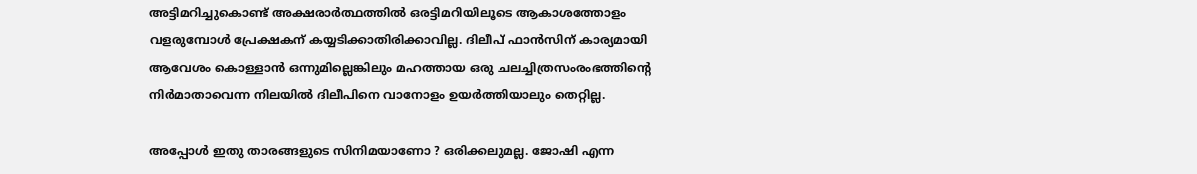അട്ടിമറിച്ചുകൊണ്ട് അക്ഷരാര്‍ത്ഥത്തില്‍ ഒരട്ടിമറിയിലൂടെ ആകാശത്തോളം വളരുമ്പോള്‍ പ്രേക്ഷകന് കയ്യടിക്കാതിരിക്കാവില്ല. ദിലീപ് ഫാന്‍സിന് കാര്യമായി ആവേശം കൊള്ളാന്‍ ഒന്നുമില്ലെങ്കിലും മഹത്തായ ഒരു ചലച്ചിത്രസംരംഭത്തിന്റെ നിര്‍മാതാവെന്ന നിലയില്‍ ദിലീപിനെ വാനോളം ഉയര്‍ത്തിയാലും തെറ്റില്ല.

അപ്പോള്‍ ഇതു താരങ്ങളുടെ സിനിമയാണോ ? ഒരിക്കലുമല്ല. ജോഷി എന്ന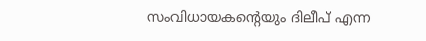സംവിധായകന്റെയും ദിലീപ് എന്ന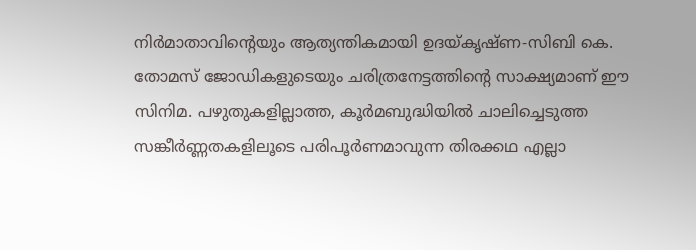നിര്‍മാതാവിന്റെയും ആത്യന്തികമായി ഉദയ്കൃഷ്ണ-സിബി കെ. തോമസ് ജോഡികളുടെയും ചരിത്രനേട്ടത്തിന്റെ സാക്ഷ്യമാണ് ഈ സിനിമ. പഴുതുകളില്ലാത്ത, കൂര്‍മബുദ്ധിയില്‍ ചാലിച്ചെടുത്ത സങ്കീര്‍ണ്ണതകളിലൂടെ പരിപൂര്‍ണമാവുന്ന തിരക്കഥ എല്ലാ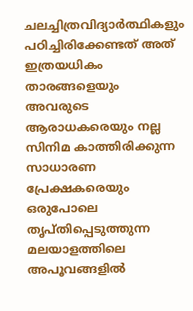ചലച്ചിത്രവിദ്യാര്‍ത്ഥികളും പഠിച്ചിരിക്കേണ്ടത് അത് ഇത്രയധികം താരങ്ങളെയും അവരുടെ ആരാധകരെയും നല്ല സിനിമ കാത്തിരിക്കുന്ന സാധാരണ പ്രേക്ഷകരെയും ഒരുപോലെ തൃപ്തിപ്പെടുത്തുന്ന മലയാളത്തിലെ അപൂവങ്ങളില്‍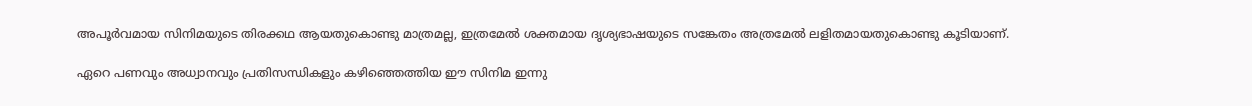അപൂര്‍വമായ സിനിമയുടെ തിരക്കഥ ആയതുകൊണ്ടു മാത്രമല്ല, ഇത്രമേല്‍ ശക്തമായ ദൃശ്യഭാഷയുടെ സങ്കേതം അത്രമേല്‍ ലളിതമായതുകൊണ്ടു കൂടിയാണ്.

ഏറെ പണവും അധ്വാനവും പ്രതിസന്ധികളും കഴിഞ്ഞെത്തിയ ഈ സിനിമ ഇന്നു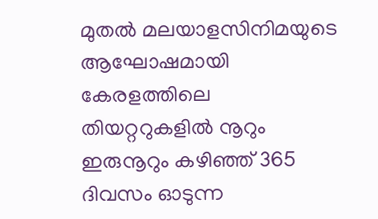മുതല്‍ മലയാളസിനിമയുടെ ആഘോഷമായി കേരളത്തിലെ തിയറ്ററുകളില്‍ നൂറും ഇരുനൂറും കഴിഞ്ഞ് 365 ദിവസം ഓടുന്ന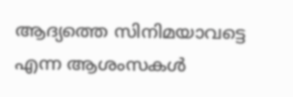ആദ്യത്തെ സിനിമയാവട്ടെ എന്ന ആശംസകള്‍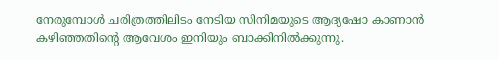നേരുമ്പോള്‍ ചരിത്രത്തിലിടം നേടിയ സിനിമയുടെ ആദ്യഷോ കാണാന്‍ കഴിഞ്ഞതിന്റെ ആവേശം ഇനിയും ബാക്കിനില്‍ക്കുന്നു.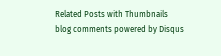Related Posts with Thumbnails
blog comments powered by Disqus